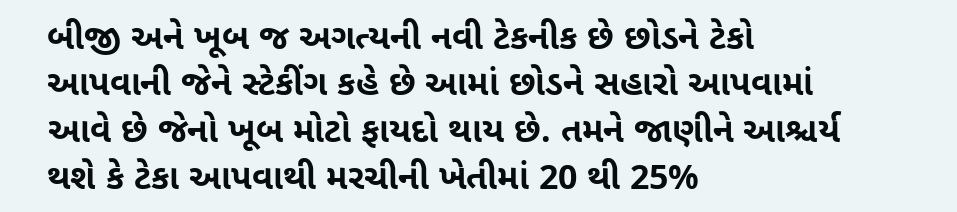બીજી અને ખૂબ જ અગત્યની નવી ટેકનીક છે છોડને ટેકો આપવાની જેને સ્ટેકીંગ કહે છે આમાં છોડને સહારો આપવામાં આવે છે જેનો ખૂબ મોટો ફાયદો થાય છે. તમને જાણીને આશ્ચર્ય થશે કે ટેકા આપવાથી મરચીની ખેતીમાં 20 થી 25%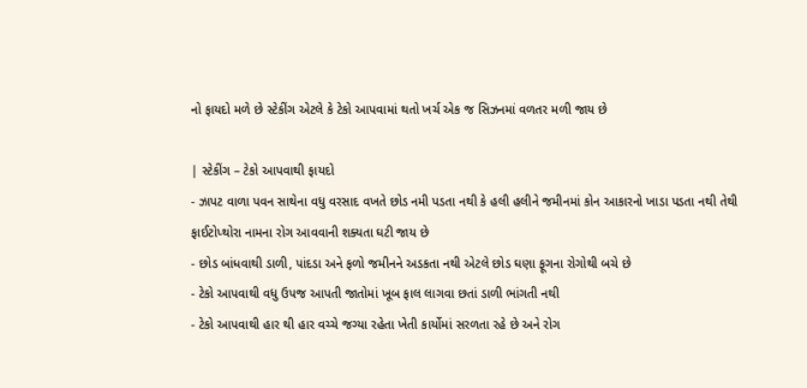નો ફાયદો મળે છે સ્ટેકીંગ એટલે કે ટેકો આપવામાં થતો ખર્ચ એક જ સિઝનમાં વળતર મળી જાય છે

| સ્ટેકીંગ – ટેકો આપવાથી ફાયદો
- ઝાપટ વાળા પવન સાથેના વધુ વરસાદ વખતે છોડ નમી પડતા નથી કે હલી હલીને જમીનમાં કોન આકારનો ખાડા પડતા નથી તેથી ફાઈટોપ્થોરા નામના રોગ આવવાની શક્યતા ઘટી જાય છે
- છોડ બાંધવાથી ડાળી, પાંદડા અને ફળો જમીનને અડકતા નથી એટલે છોડ ઘણા ફૂગના રોગોથી બચે છે
- ટેકો આપવાથી વધુ ઉપજ આપતી જાતોમાં ખૂબ ફાલ લાગવા છતાં ડાળી ભાંગતી નથી
- ટેકો આપવાથી હાર થી હાર વચ્ચે જગ્યા રહેતા ખેતી કાર્યોમાં સરળતા રહે છે અને રોગ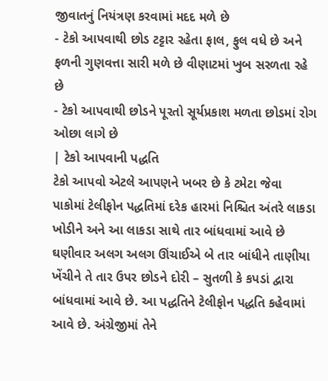જીવાતનું નિયંત્રણ કરવામાં મદદ મળે છે
- ટેકો આપવાથી છોડ ટટ્ટાર રહેતા ફાલ, ફુલ વધે છે અને ફળની ગુણવત્તા સારી મળે છે વીણાટમાં ખુબ સરળતા રહે છે
- ટેકો આપવાથી છોડને પૂરતો સૂર્યપ્રકાશ મળતા છોડમાં રોગ ઓછા લાગે છે
| ટેકો આપવાની પદ્ધતિ
ટેકો આપવો એટલે આપણને ખબર છે કે ટમેટા જેવા પાકોમાં ટેલીફોન પદ્ધતિમાં દરેક હારમાં નિશ્ચિત અંતરે લાકડા ખોડીને અને આ લાકડા સાથે તાર બાંધવામાં આવે છે ઘણીવાર અલગ અલગ ઊંચાઈએ બે તાર બાંધીને તાણીયા ખેંચીને તે તાર ઉપર છોડને દોરી – સુતળી કે કપડાં દ્વારા બાંધવામાં આવે છે. આ પદ્ધતિને ટેલીફોન પદ્ધતિ કહેવામાં આવે છે. અંગ્રેજીમાં તેને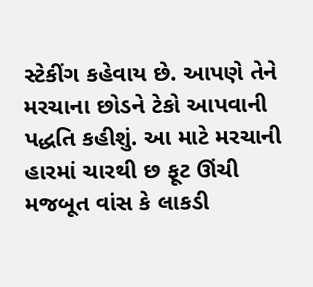સ્ટેકીંગ કહેવાય છે. આપણે તેને મરચાના છોડને ટેકો આપવાની પદ્ધતિ કહીશું. આ માટે મરચાની હારમાં ચારથી છ ફૂટ ઊંચી મજબૂત વાંસ કે લાકડી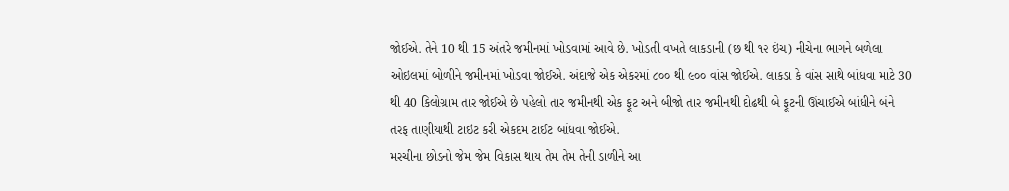જોઈએ. તેને 10 થી 15 અંતરે જમીનમાં ખોડવામાં આવે છે. ખોડતી વખતે લાકડાની (છ થી ૧૨ ઇંચ) નીચેના ભાગને બળેલા ઓઇલમાં બોળીને જમીનમાં ખોડવા જોઈએ. અંદાજે એક એકરમાં ૮૦૦ થી ૯૦૦ વાંસ જોઈએ. લાકડા કે વાંસ સાથે બાંધવા માટે 30 થી 40 કિલોગ્રામ તાર જોઈએ છે પહેલો તાર જમીનથી એક ફૂટ અને બીજો તાર જમીનથી દોઢથી બે ફૂટની ઊંચાઈએ બાંધીને બંને તરફ તાણીયાથી ટાઇટ કરી એકદમ ટાઈટ બાંધવા જોઈએ.
મરચીના છોડનો જેમ જેમ વિકાસ થાય તેમ તેમ તેની ડાળીને આ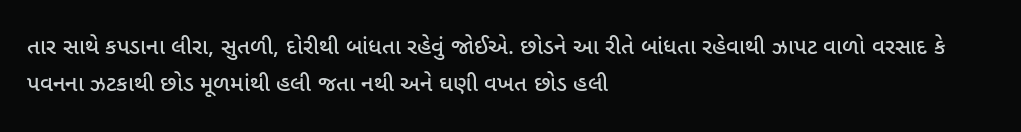તાર સાથે કપડાના લીરા, સુતળી, દોરીથી બાંધતા રહેવું જોઈએ. છોડને આ રીતે બાંધતા રહેવાથી ઝાપટ વાળો વરસાદ કે પવનના ઝટકાથી છોડ મૂળમાંથી હલી જતા નથી અને ઘણી વખત છોડ હલી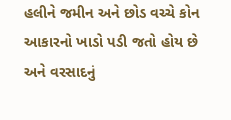હલીને જમીન અને છોડ વચ્ચે કોન આકારનો ખાડો પડી જતો હોય છે અને વરસાદનું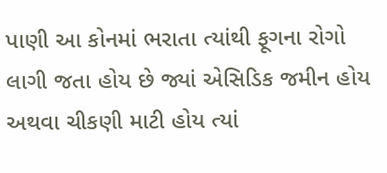પાણી આ કોનમાં ભરાતા ત્યાંથી ફૂગના રોગો લાગી જતા હોય છે જ્યાં એસિડિક જમીન હોય અથવા ચીકણી માટી હોય ત્યાં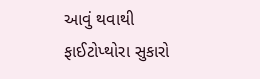આવું થવાથી ફાઈટોપ્થોરા સુકારો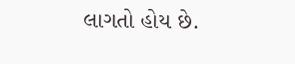લાગતો હોય છે.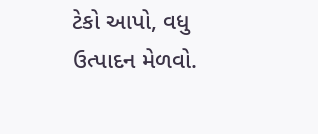ટેકો આપો, વધુ ઉત્પાદન મેળવો.